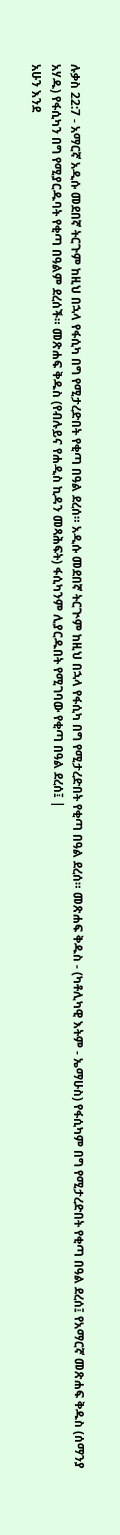ሉቃስ 22:7 - አማርኛ አዲሱ መደበኛ ትርጉም ከዚህ በኋላ የፋሲካ በግ የሚታረድበት የቂጣ በዓል ደረሰ። አዲሱ መደበኛ ትርጒም ከዚህ በኋላ የፋሲካ በግ የሚታረድበት የቂጣ በዓል ደረሰ። መጽሐፍ ቅዱስ - (ካቶሊካዊ እትም - ኤማሁስ) የፋሲካም በግ የሚታረድበት የቂጣ በዓል ደረሰ፤ የአማርኛ መጽሐፍ ቅዱስ (ሰማንያ አሃዱ) የፋሲካን በግ የሚያርዱባት የቂጣ በዓልም ደረሰች። መጽሐፍ ቅዱስ (የብሉይና የሐዲስ ኪዳን መጻሕፍት) ፋሲካንም ሊያርዱበት የሚገባው የቂጣ በዓል ደረሰ፤ |
አሁን እንደ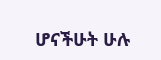ሆናችሁት ሁሉ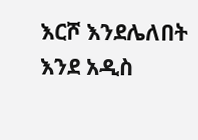እርሾ እንደሌለበት እንደ አዲስ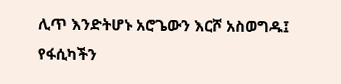ሊጥ እንድትሆኑ አሮጌውን እርሾ አስወግዱ፤ የፋሲካችን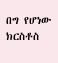በግ የሆነው ክርስቶስ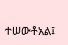ተሠውቶአል፤